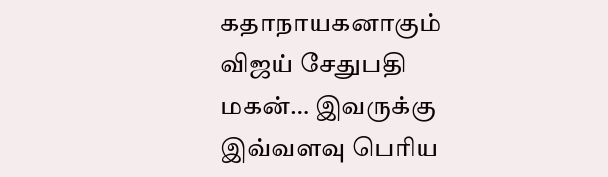கதாநாயகனாகும் விஜய் சேதுபதி மகன்… இவருக்கு இவ்வளவு பெரிய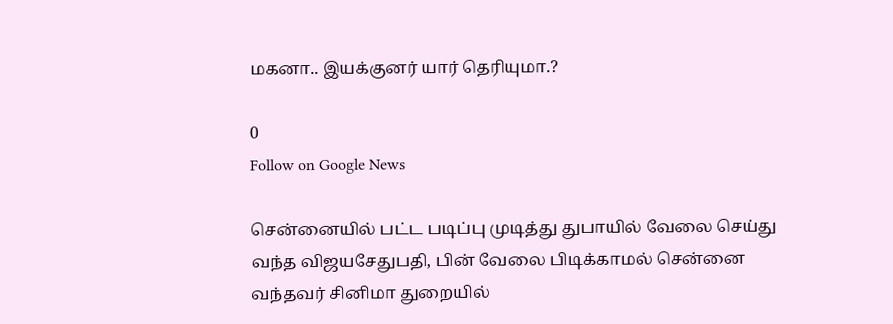மகனா.. இயக்குனர் யார் தெரியுமா.?

0
Follow on Google News

சென்னையில் பட்ட படிப்பு முடித்து துபாயில் வேலை செய்து வந்த விஜயசேதுபதி, பின் வேலை பிடிக்காமல் சென்னை வந்தவர் சினிமா துறையில்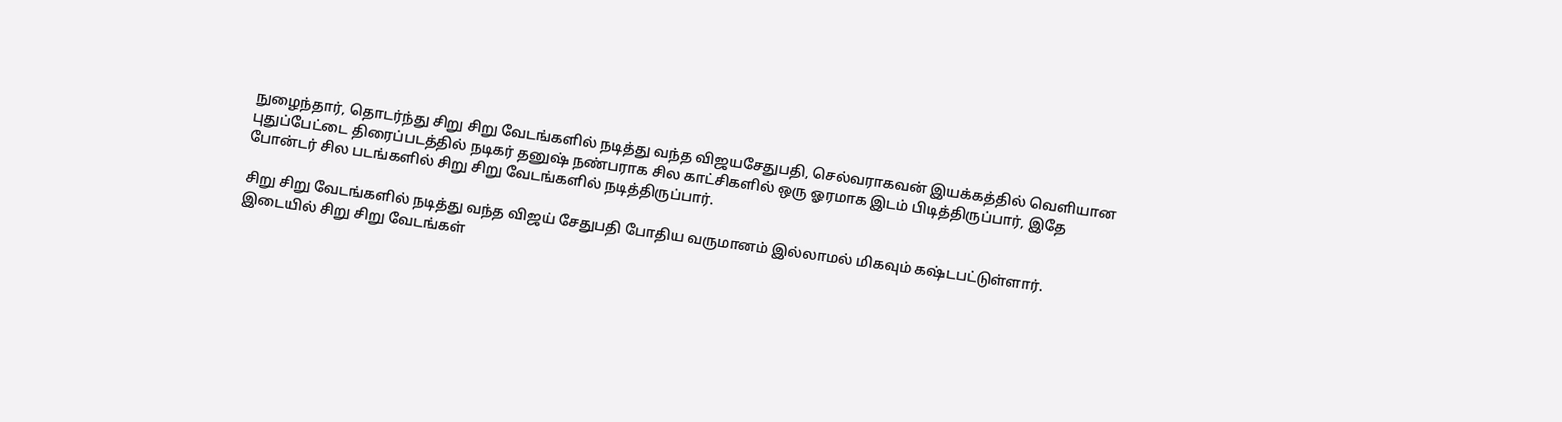நுழைந்தார், தொடர்ந்து சிறு சிறு வேடங்களில் நடித்து வந்த விஜயசேதுபதி, செல்வராகவன் இயக்கத்தில் வெளியான புதுப்பேட்டை திரைப்படத்தில் நடிகர் தனுஷ் நண்பராக சில காட்சிகளில் ஒரு ஓரமாக இடம் பிடித்திருப்பார், இதே போன்டர் சில படங்களில் சிறு சிறு வேடங்களில் நடித்திருப்பார்.

சிறு சிறு வேடங்களில் நடித்து வந்த விஜய் சேதுபதி போதிய வருமானம் இல்லாமல் மிகவும் கஷ்டபட்டுள்ளார். இடையில் சிறு சிறு வேடங்கள்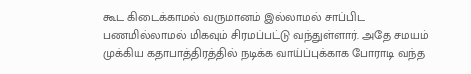கூட கிடைக்காமல் வருமானம் இல்லாமல் சாப்பிட பணமில்லாமல் மிகவும் சிரமப்பட்டு வந்துள்ளார். அதே சமயம் முக்கிய கதாபாத்திரத்தில் நடிக்க வாய்ப்புக்காக போராடி வந்த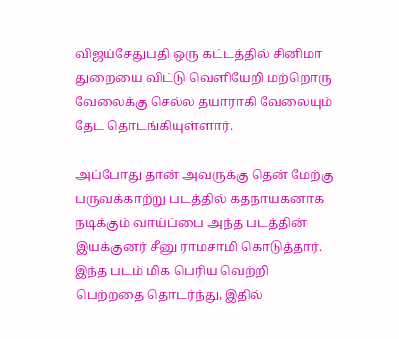விஜய்சேதுபதி ஒரு கட்டத்தில் சினிமா துறையை விட்டு வெளியேறி மற்றொரு வேலைக்கு செல்ல தயாராகி வேலையும் தேட தொடங்கியுள்ளார்.

அப்போது தான் அவருக்கு தென் மேற்கு பருவக்காற்று படத்தில் கதநாயகனாக நடிக்கும் வாய்ப்பை அந்த படத்தின் இயக்குனர் சீனு ராமசாமி கொடுத்தார். இந்த படம் மிக பெரிய வெற்றி பெற்றதை தொடர்ந்து, இதில்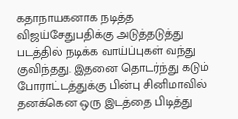கதாநாயகனாக நடித்த விஜய்சேதுபதிக்கு அடுத்தடுத்து படத்தில் நடிக்க வாய்ப்புகள் வந்து குவிந்தது. இதனை தொடர்ந்து கடும் போராட்டத்துக்கு பின்பு சினிமாவில் தனக்கென ஒரு இடத்தை பிடித்து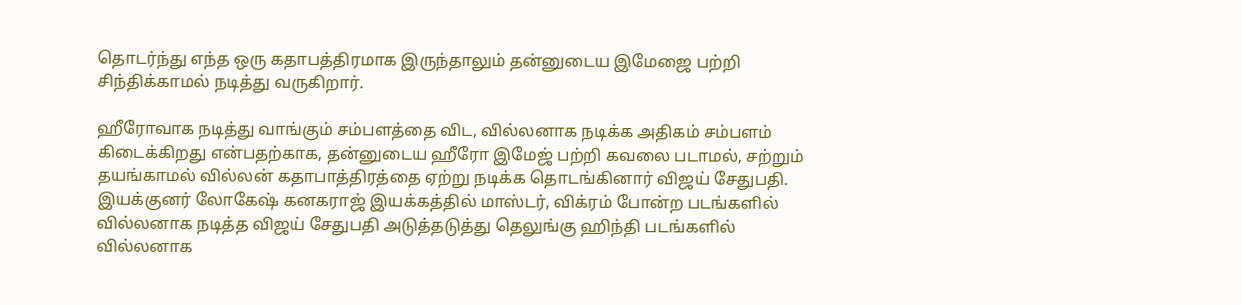தொடர்ந்து எந்த ஒரு கதாபத்திரமாக இருந்தாலும் தன்னுடைய இமேஜை பற்றி சிந்திக்காமல் நடித்து வருகிறார்.

ஹீரோவாக நடித்து வாங்கும் சம்பளத்தை விட, வில்லனாக நடிக்க அதிகம் சம்பளம் கிடைக்கிறது என்பதற்காக, தன்னுடைய ஹீரோ இமேஜ் பற்றி கவலை படாமல், சற்றும் தயங்காமல் வில்லன் கதாபாத்திரத்தை ஏற்று நடிக்க தொடங்கினார் விஜய் சேதுபதி. இயக்குனர் லோகேஷ் கனகராஜ் இயக்கத்தில் மாஸ்டர், விக்ரம் போன்ற படங்களில் வில்லனாக நடித்த விஜய் சேதுபதி அடுத்தடுத்து தெலுங்கு ஹிந்தி படங்களில் வில்லனாக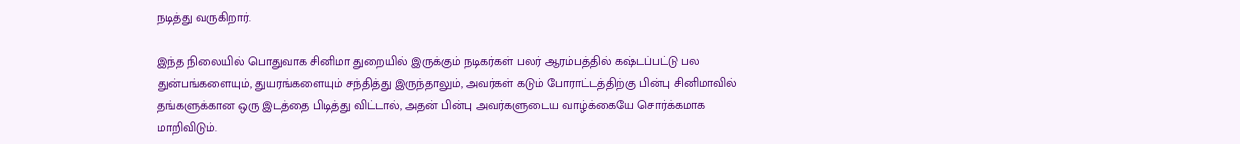நடித்து வருகிறார்.

இந்த நிலையில் பொதுவாக சினிமா துறையில் இருக்கும் நடிகர்கள் பலர் ஆரம்பத்தில் கஷ்டப்பட்டு பல துன்பங்களையும், துயரங்களையும் சந்தித்து இருந்தாலும், அவர்கள் கடும் போராட்டத்திற்கு பின்பு சினிமாவில் தங்களுக்கான ஒரு இடத்தை பிடித்து விட்டால், அதன் பின்பு அவர்களுடைய வாழ்க்கையே சொர்க்கமாக மாறிவிடும்.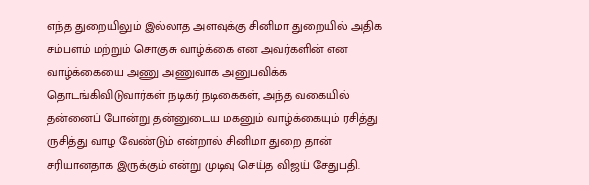எந்த துறையிலும் இல்லாத அளவுக்கு சினிமா துறையில் அதிக சம்பளம் மற்றும் சொகுசு வாழ்க்கை என அவர்களின் என வாழ்க்கையை அணு அணுவாக அனுபவிக்க தொடங்கிவிடுவார்கள் நடிகர் நடிகைகள், அந்த வகையில் தன்னைப் போன்று தன்னுடைய மகனும் வாழ்க்கையும் ரசித்து ருசித்து வாழ வேண்டும் என்றால் சினிமா துறை தான் சரியானதாக இருக்கும் என்று முடிவு செய்த விஜய் சேதுபதி.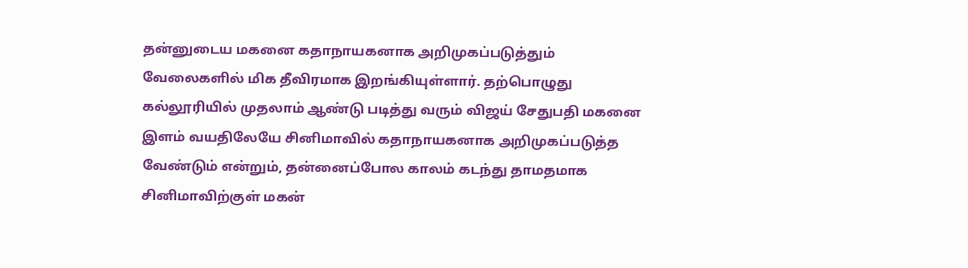தன்னுடைய மகனை கதாநாயகனாக அறிமுகப்படுத்தும் வேலைகளில் மிக தீவிரமாக இறங்கியுள்ளார். தற்பொழுது கல்லூரியில் முதலாம் ஆண்டு படித்து வரும் விஜய் சேதுபதி மகனை இளம் வயதிலேயே சினிமாவில் கதாநாயகனாக அறிமுகப்படுத்த வேண்டும் என்றும், தன்னைப்போல காலம் கடந்து தாமதமாக சினிமாவிற்குள் மகன்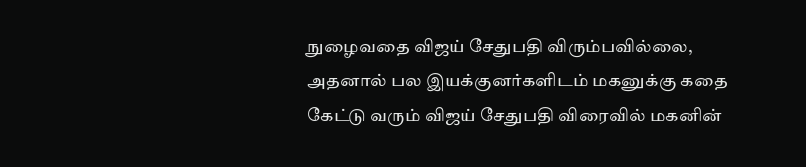நுழைவதை விஜய் சேதுபதி விரும்பவில்லை, அதனால் பல இயக்குனர்களிடம் மகனுக்கு கதை கேட்டு வரும் விஜய் சேதுபதி விரைவில் மகனின்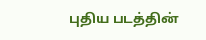புதிய படத்தின்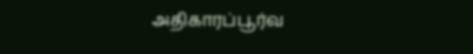அதிகாரப்பூர்வ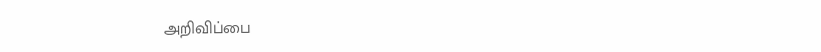அறிவிப்பை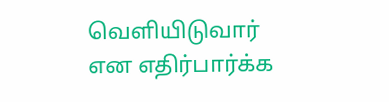வெளியிடுவார் என எதிர்பார்க்க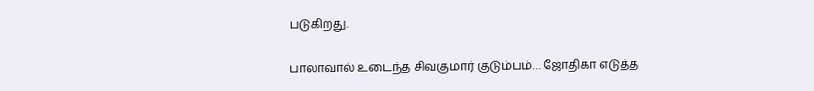படுகிறது.

பாலாவால் உடைந்த சிவகுமார் குடும்பம்… ஜோதிகா எடுத்த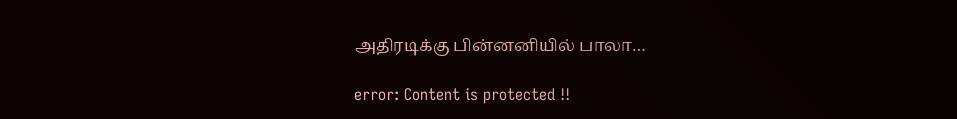அதிரடிக்கு பின்னனியில் பாலா…

error: Content is protected !!